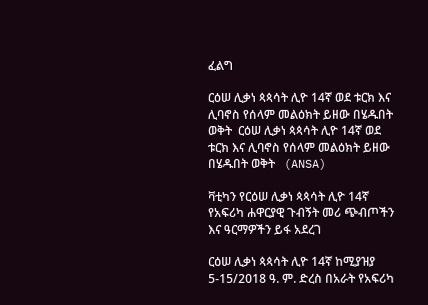ፈልግ

ርዕሠ ሊቃነ ጳጳሳት ሊዮ 14ኛ ወደ ቱርክ እና ሊባኖስ የሰላም መልዕክት ይዘው በሄዱበት ወቅት  ርዕሠ ሊቃነ ጳጳሳት ሊዮ 14ኛ ወደ ቱርክ እና ሊባኖስ የሰላም መልዕክት ይዘው በሄዱበት ወቅት   (ANSA)

ቫቲካን የርዕሠ ሊቃነ ጳጳሳት ሊዮ 14ኛ የአፍሪካ ሐዋርያዊ ጉብኝት መሪ ጭብጦችን እና ዓርማዎችን ይፋ አደረገ

ርዕሠ ሊቃነ ጳጳሳት ሊዮ 14ኛ ከሚያዝያ 5-15/2018 ዓ. ም. ድረስ በአራት የአፍሪካ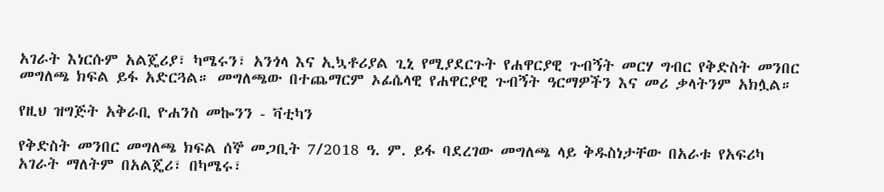አገራት እነርሱም አልጄሪያ፣ ካሜሩን፣ አንጎላ እና ኢኳቶሪያል ጊኒ የሚያደርጉት የሐዋርያዊ ጉብኝት መርሃ ግብር የቅድስት መንበር መግለጫ ክፍል ይፋ አድርጓል። መግለጫው በተጨማርም ኦፊሴላዊ የሐዋርያዊ ጉብኝት ዓርማዎችን እና መሪ ቃላትንም አክሏል።

የዚህ ዝግጅት አቅራቢ ዮሐንስ መኰንን - ቫቲካን

የቅድስት መንበር መግለጫ ክፍል ሰኞ መጋቢት 7/2018 ዓ. ም. ይፋ ባደረገው መግለጫ ላይ ቅዱስነታቸው በአራቱ የአፍሪካ አገራት ማለትም በአልጄሪ፣ በካሜሩ፣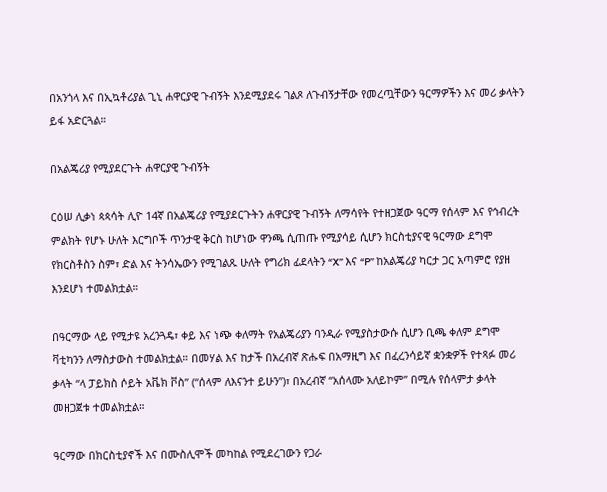በአንጎላ እና በኢኳቶሪያል ጊኒ ሐዋርያዊ ጉብኝት እንደሚያደሩ ገልጾ ለጉብኝታቸው የመረጧቸውን ዓርማዎችን እና መሪ ቃላትን ይፋ አድርጓል።

በአልጄሪያ የሚያደርጉት ሐዋርያዊ ጉብኝት

ርዕሠ ሊቃነ ጳጳሳት ሊዮ 14ኛ በአልጄሪያ የሚያደርጉትን ሐዋርያዊ ጉብኝት ለማሳየት የተዘጋጀው ዓርማ የሰላም እና የኅብረት ምልክት የሆኑ ሁለት እርግቦች ጥንታዊ ቅርስ ከሆነው ዋንጫ ሲጠጡ የሚያሳይ ሲሆን ክርስቲያናዊ ዓርማው ደግሞ የክርስቶስን ስም፣ ድል እና ትንሳኤውን የሚገልጹ ሁለት የግሪክ ፊደላትን “X” እና “P” ከአልጄሪያ ካርታ ጋር አጣምሮ የያዘ እንደሆነ ተመልክቷል።

በዓርማው ላይ የሚታዩ አረንጓዴ፣ ቀይ እና ነጭ ቀለማት የአልጄሪያን ባንዲራ የሚያስታውሱ ሲሆን ቢጫ ቀለም ደግሞ ቫቲካንን ለማስታውስ ተመልክቷል። በመሃል እና ከታች በአረብኛ ጽሑፍ በአማዚግ እና በፈረንሳይኛ ቋንቋዎች የተጻፉ መሪ ቃላት “ላ ፓይክስ ሶይት አቬክ ቮስ” (“ሰላም ለእናንተ ይሁን”)፣ በአረብኛ “አሰላሙ አለይኮም” በሚሉ የሰላምታ ቃላት መዘጋጀቱ ተመልክቷል።

ዓርማው በክርስቲያኖች እና በሙስሊሞች መካከል የሚደረገውን የጋራ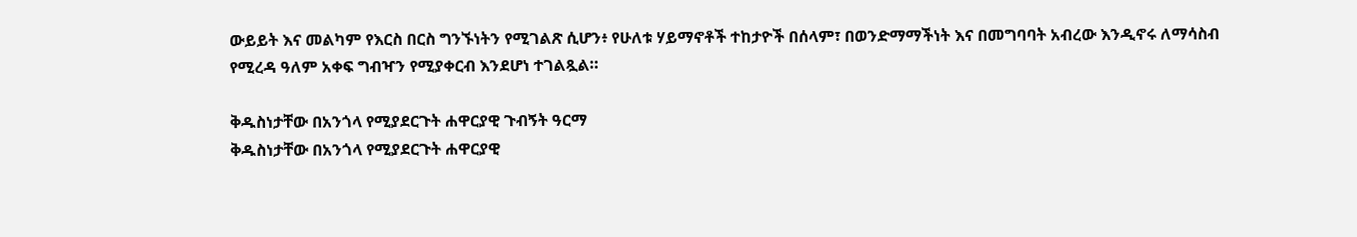ውይይት እና መልካም የእርስ በርስ ግንኙነትን የሚገልጽ ሲሆን፥ የሁለቱ ሃይማኖቶች ተከታዮች በሰላም፣ በወንድማማችነት እና በመግባባት አብረው እንዲኖሩ ለማሳስብ የሚረዳ ዓለም አቀፍ ግብዣን የሚያቀርብ እንደሆነ ተገልጿል።

ቅዱስነታቸው በአንጎላ የሚያደርጉት ሐዋርያዊ ጉብኝት ዓርማ
ቅዱስነታቸው በአንጎላ የሚያደርጉት ሐዋርያዊ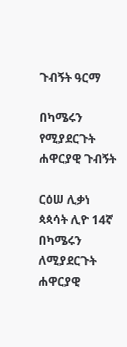ጉብኝት ዓርማ

በካሜሩን የሚያደርጉት ሐዋርያዊ ጉብኝት

ርዕሠ ሊቃነ ጳጳሳት ሊዮ 14ኛ በካሜሩን ለሚያደርጉት ሐዋርያዊ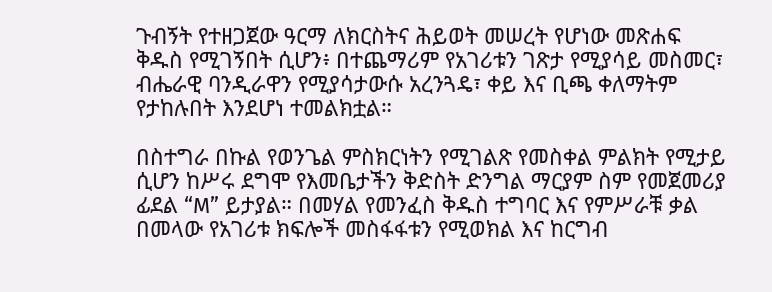ጉብኝት የተዘጋጀው ዓርማ ለክርስትና ሕይወት መሠረት የሆነው መጽሐፍ ቅዱስ የሚገኝበት ሲሆን፥ በተጨማሪም የአገሪቱን ገጽታ የሚያሳይ መስመር፣ ብሔራዊ ባንዲራዋን የሚያሳታውሱ አረንጓዴ፣ ቀይ እና ቢጫ ቀለማትም የታከሉበት እንደሆነ ተመልክቷል።

በስተግራ በኩል የወንጌል ምስክርነትን የሚገልጽ የመስቀል ምልክት የሚታይ ሲሆን ከሥሩ ደግሞ የእመቤታችን ቅድስት ድንግል ማርያም ስም የመጀመሪያ ፊደል “M” ይታያል። በመሃል የመንፈስ ቅዱስ ተግባር እና የምሥራቹ ቃል በመላው የአገሪቱ ክፍሎች መስፋፋቱን የሚወክል እና ከርግብ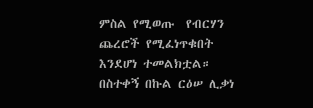ምስል የሚወጡ  የብርሃን ጨረሮች የሚፈነጥቁበት እንደሆነ ተመልክቷል። በስተቀኝ በኩል ርዕሠ ሊቃነ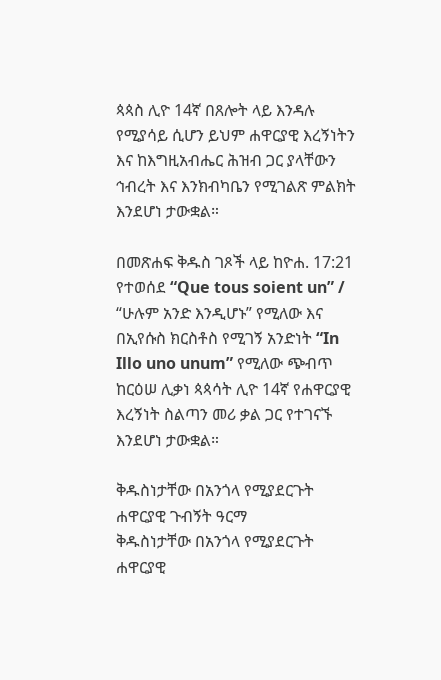ጳጳስ ሊዮ 14ኛ በጸሎት ላይ እንዳሉ የሚያሳይ ሲሆን ይህም ሐዋርያዊ እረኝነትን እና ከእግዚአብሔር ሕዝብ ጋር ያላቸውን ኅብረት እና እንክብካቤን የሚገልጽ ምልክት እንደሆነ ታውቋል።

በመጽሐፍ ቅዱስ ገጾች ላይ ከዮሐ. 17:21 የተወሰደ “Que tous soient un” / “ሁሉም አንድ እንዲሆኑ” የሚለው እና በኢየሱስ ክርስቶስ የሚገኝ አንድነት “In Illo uno unum” የሚለው ጭብጥ ከርዕሠ ሊቃነ ጳጳሳት ሊዮ 14ኛ የሐዋርያዊ እረኝነት ስልጣን መሪ ቃል ጋር የተገናኙ እንደሆነ ታውቋል።

ቅዱስነታቸው በአንጎላ የሚያደርጉት ሐዋርያዊ ጉብኝት ዓርማ
ቅዱስነታቸው በአንጎላ የሚያደርጉት ሐዋርያዊ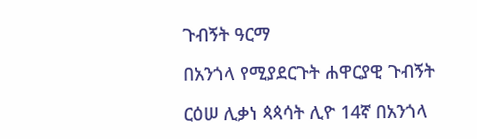ጉብኝት ዓርማ

በአንጎላ የሚያደርጉት ሐዋርያዊ ጉብኝት

ርዕሠ ሊቃነ ጳጳሳት ሊዮ 14ኛ በአንጎላ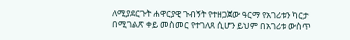ለሚያደርጉት ሐዋርያዊ ጉብኝት የተዘጋጀው ዓርማ የአገሪቱን ካርታ በሚገልጽ ቀይ መስመር የተገለጸ ሲሆን ይህም በአገሪቱ ውስጥ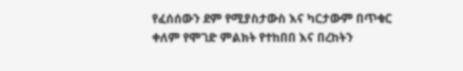የፈሰሰውን ደም የሚያስታውስ እና ካርታውም በጥቁር ቀለም የሞገድ ምልክት የተከበበ እና በረከትን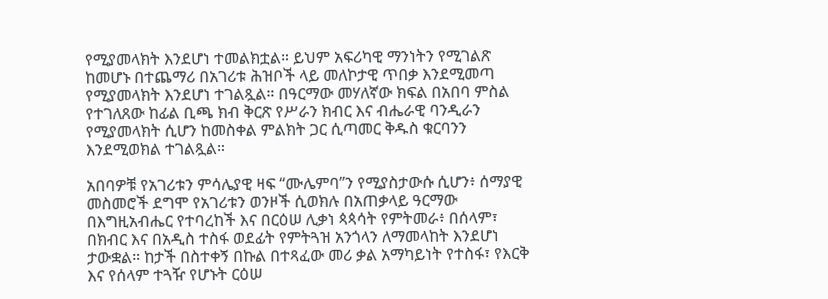የሚያመላክት እንደሆነ ተመልክቷል። ይህም አፍሪካዊ ማንነትን የሚገልጽ ከመሆኑ በተጨማሪ በአገሪቱ ሕዝቦች ላይ መለኮታዊ ጥበቃ እንደሚመጣ የሚያመላክት እንደሆነ ተገልጿል። በዓርማው መሃለኛው ክፍል በአበባ ምስል የተገለጸው ከፊል ቢጫ ክብ ቅርጽ የሥራን ክብር እና ብሔራዊ ባንዲራን የሚያመላክት ሲሆን ከመስቀል ምልክት ጋር ሲጣመር ቅዱስ ቁርባንን እንደሚወክል ተገልጿል።

አበባዎቹ የአገሪቱን ምሳሌያዊ ዛፍ “ሙሌምባ”ን የሚያስታውሱ ሲሆን፥ ሰማያዊ መስመሮች ደግሞ የአገሪቱን ወንዞች ሲወክሉ በአጠቃላይ ዓርማው በእግዚአብሔር የተባረከች እና በርዕሠ ሊቃነ ጳጳሳት የምትመራ፥ በሰላም፣ በክብር እና በአዲስ ተስፋ ወደፊት የምትጓዝ አንጎላን ለማመላከት እንደሆነ ታውቋል። ከታች በስተቀኝ በኩል በተጻፈው መሪ ቃል አማካይነት የተስፋ፣ የእርቅ እና የሰላም ተጓዥ የሆኑት ርዕሠ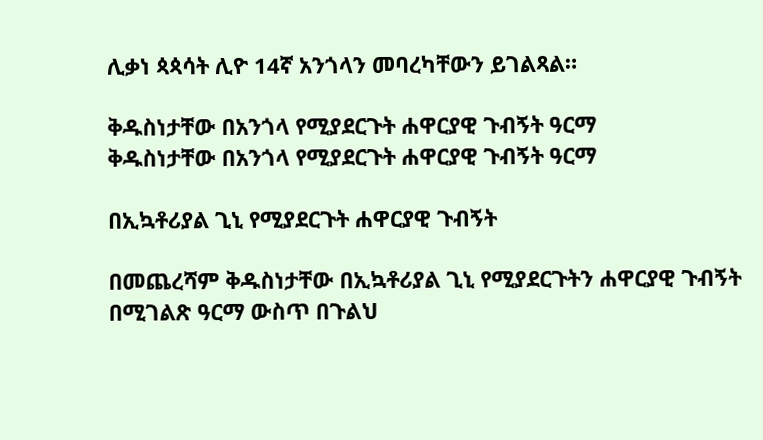ሊቃነ ጳጳሳት ሊዮ 14ኛ አንጎላን መባረካቸውን ይገልጻል።

ቅዱስነታቸው በአንጎላ የሚያደርጉት ሐዋርያዊ ጉብኝት ዓርማ
ቅዱስነታቸው በአንጎላ የሚያደርጉት ሐዋርያዊ ጉብኝት ዓርማ

በኢኳቶሪያል ጊኒ የሚያደርጉት ሐዋርያዊ ጉብኝት

በመጨረሻም ቅዱስነታቸው በኢኳቶሪያል ጊኒ የሚያደርጉትን ሐዋርያዊ ጉብኝት በሚገልጽ ዓርማ ውስጥ በጉልህ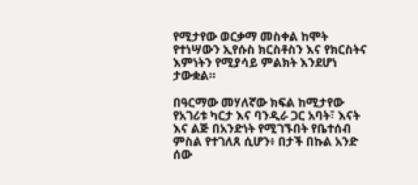የሚታየው ወርቃማ መስቀል ከሞት የተነሣውን ኢየሱስ ክርስቶስን እና የክርስትና እምነትን የሚያሳይ ምልክት እንደሆነ ታውቋል።

በዓርማው መሃለኛው ክፍል ከሚታየው የአገሪቱ ካርታ እና ባንዲራ ጋር አባት፣ እናት እና ልጅ በአንድነት የሚገኙበት የቤተሰብ ምስል የተገለጸ ሲሆን፥ በታች በኩል አንድ ሰው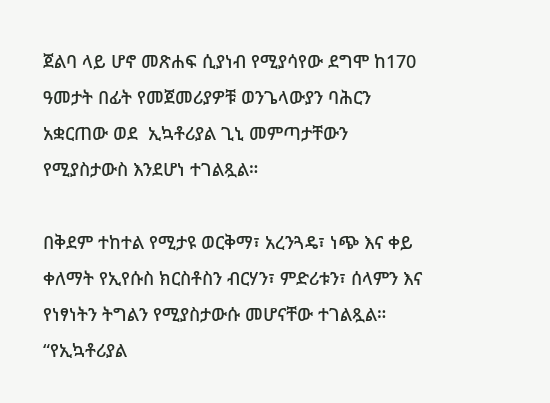ጀልባ ላይ ሆኖ መጽሐፍ ሲያነብ የሚያሳየው ደግሞ ከ170 ዓመታት በፊት የመጀመሪያዎቹ ወንጌላውያን ባሕርን አቋርጠው ወደ  ኢኳቶሪያል ጊኒ መምጣታቸውን የሚያስታውስ እንደሆነ ተገልጿል።

በቅደም ተከተል የሚታዩ ወርቅማ፣ አረንጓዴ፣ ነጭ እና ቀይ ቀለማት የኢየሱስ ክርስቶስን ብርሃን፣ ምድሪቱን፣ ሰላምን እና የነፃነትን ትግልን የሚያስታውሱ መሆናቸው ተገልጿል። “የኢኳቶሪያል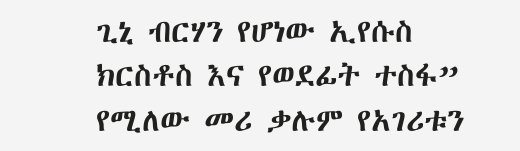ጊኒ ብርሃን የሆነው ኢየሱስ ክርስቶስ እና የወደፊት ተስፋ” የሚለው መሪ ቃሉም የአገሪቱን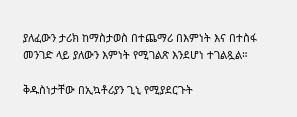ያለፈውን ታሪክ ከማስታወስ በተጨማሪ በእምነት እና በተስፋ መንገድ ላይ ያለውን እምነት የሚገልጽ እንደሆነ ተገልጿል።

ቅዱስነታቸው በኢኳቶሪያን ጊኒ የሚያደርጉት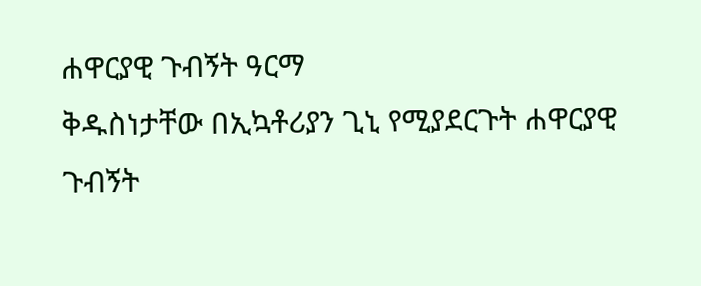ሐዋርያዊ ጉብኝት ዓርማ
ቅዱስነታቸው በኢኳቶሪያን ጊኒ የሚያደርጉት ሐዋርያዊ ጉብኝት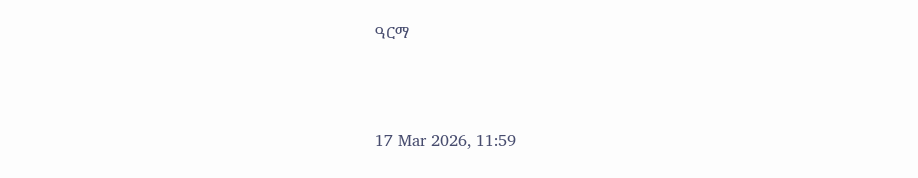ዓርማ



17 Mar 2026, 11:59